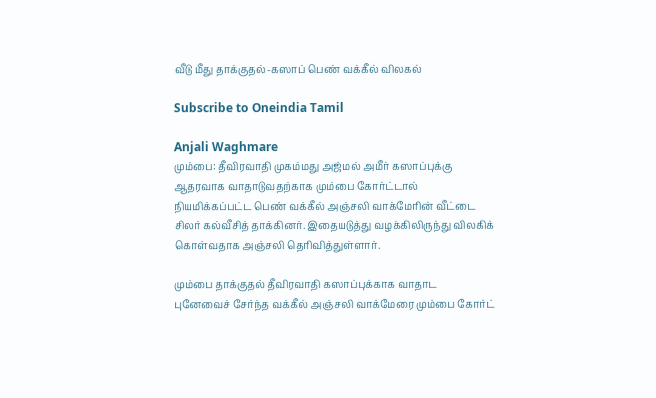வீடு மீது தாக்குதல்-கஸாப் பெண் வக்கீல் விலகல்

Subscribe to Oneindia Tamil

Anjali Waghmare
மும்பை: தீவிரவாதி முகம்மது அஜ்மல் அமீர் கஸாப்புக்கு ஆதரவாக வாதாடுவதற்காக மும்பை கோர்ட்டால் நியமிக்கப்பட்ட பெண் வக்கீல் அஞ்சலி வாக்மேரின் வீட்டை சிலர் கல்வீசித் தாக்கினர். இதையடுத்து வழக்கிலிருந்து விலகிக் கொள்வதாக அஞ்சலி தெரிவித்துள்ளார்.

மும்பை தாக்குதல் தீவிரவாதி கஸாப்புக்காக வாதாட புனேவைச் சேர்ந்த வக்கீல் அஞ்சலி வாக்மேரை மும்பை கோர்ட்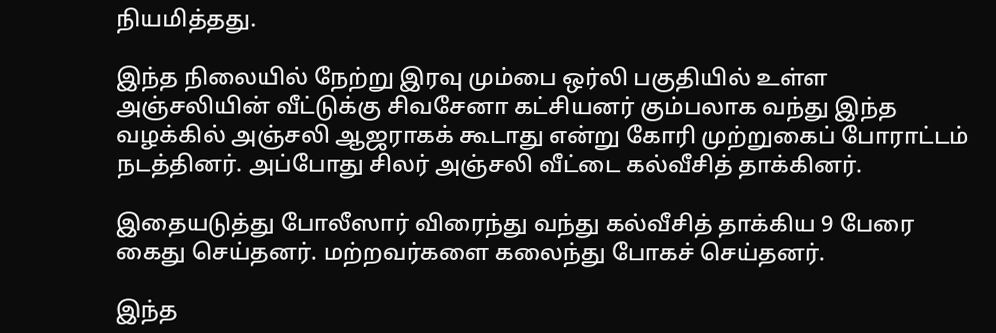நியமித்தது.

இந்த நிலையில் நேற்று இரவு மும்பை ஒர்லி பகுதியில் உள்ள அஞ்சலியின் வீட்டுக்கு சிவசேனா கட்சியனர் கும்பலாக வந்து இந்த வழக்கில் அஞ்சலி ஆஜராகக் கூடாது என்று கோரி முற்றுகைப் போராட்டம் நடத்தினர். அப்போது சிலர் அஞ்சலி வீட்டை கல்வீசித் தாக்கினர்.

இதையடுத்து போலீஸார் விரைந்து வந்து கல்வீசித் தாக்கிய 9 பேரை கைது செய்தனர். மற்றவர்களை கலைந்து போகச் செய்தனர்.

இந்த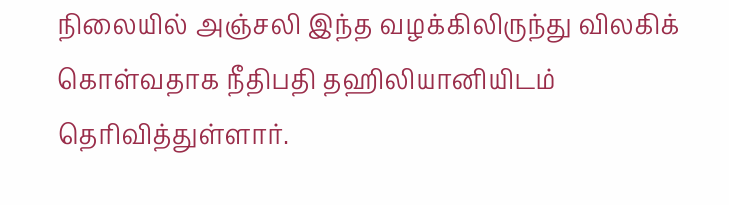நிலையில் அஞ்சலி இந்த வழக்கிலிருந்து விலகிக் கொள்வதாக நீதிபதி தஹிலியானியிடம் தெரிவித்துள்ளார்.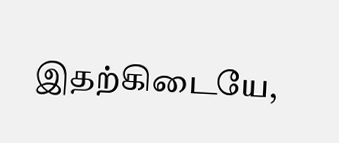இதற்கிடையே,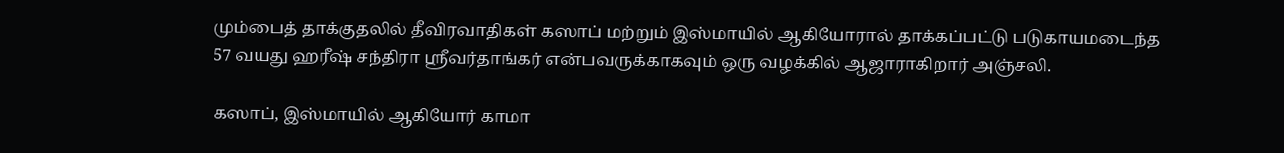மும்பைத் தாக்குதலில் தீவிரவாதிகள் கஸாப் மற்றும் இஸ்மாயில் ஆகியோரால் தாக்கப்பட்டு படுகாயமடைந்த 57 வயது ஹரீஷ் சந்திரா ஸ்ரீவர்தாங்கர் என்பவருக்காகவும் ஒரு வழக்கில் ஆஜாராகிறார் அஞ்சலி.

கஸாப், இஸ்மாயில் ஆகியோர் காமா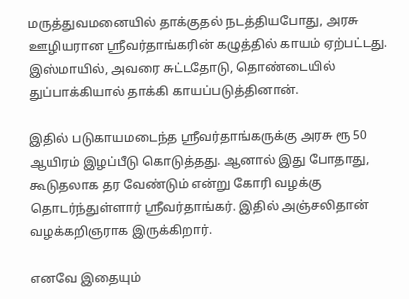மருத்துவமனையில் தாக்குதல் நடத்தியபோது, அரசு ஊழியரான ஸ்ரீவர்தாங்கரின் கழுத்தில் காயம் ஏற்பட்டது. இஸ்மாயில், அவரை சுட்டதோடு, தொண்டையில் துப்பாக்கியால் தாக்கி காயப்படுத்தினான்.

இதில் படுகாயமடைந்த ஸ்ரீவர்தாங்கருக்கு அரசு ரூ 50 ஆயிரம் இழப்பீடு கொடுத்தது. ஆனால் இது போதாது, கூடுதலாக தர வேண்டும் என்று கோரி வழக்கு தொடர்ந்துள்ளார் ஸ்ரீவர்தாங்கர். இதில் அஞ்சலிதான் வழக்கறிஞராக இருக்கிறார்.

எனவே இதையும்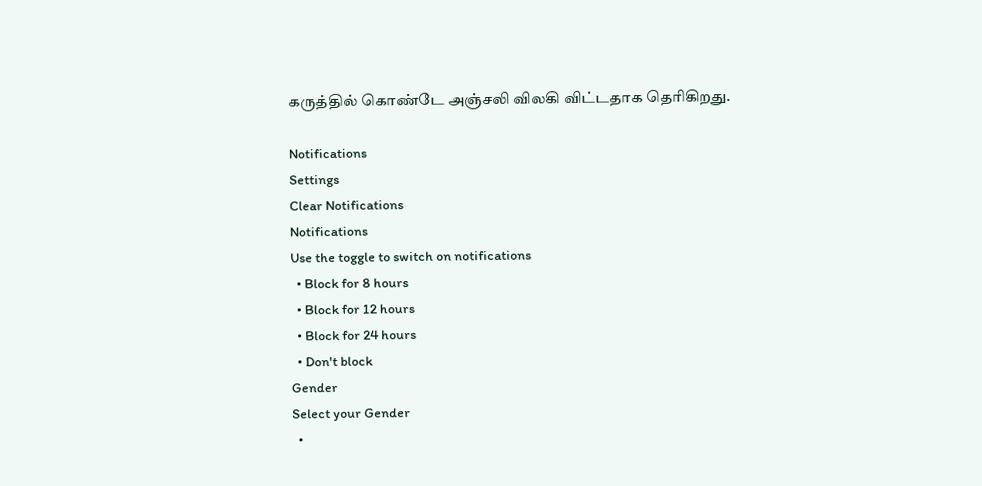கருத்தில் கொண்டே அஞ்சலி விலகி விட்டதாக தெரிகிறது.

Notifications
Settings
Clear Notifications
Notifications
Use the toggle to switch on notifications
  • Block for 8 hours
  • Block for 12 hours
  • Block for 24 hours
  • Don't block
Gender
Select your Gender
  •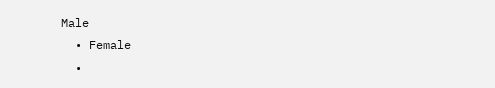Male
  • Female
  •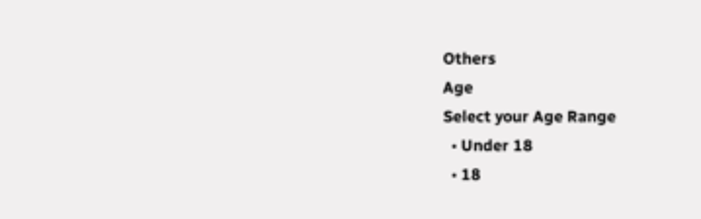Others
Age
Select your Age Range
  • Under 18
  • 18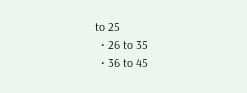to 25
  • 26 to 35
  • 36 to 45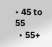• 45 to 55
  • 55+